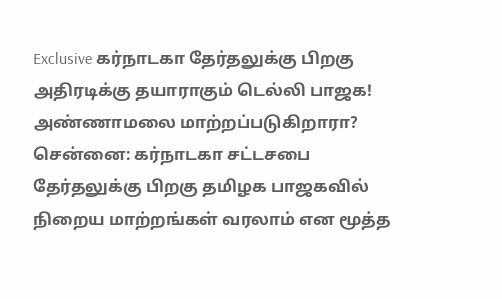Exclusive கர்நாடகா தேர்தலுக்கு பிறகு அதிரடிக்கு தயாராகும் டெல்லி பாஜக! அண்ணாமலை மாற்றப்படுகிறாரா?
சென்னை: கர்நாடகா சட்டசபை தேர்தலுக்கு பிறகு தமிழக பாஜகவில் நிறைய மாற்றங்கள் வரலாம் என மூத்த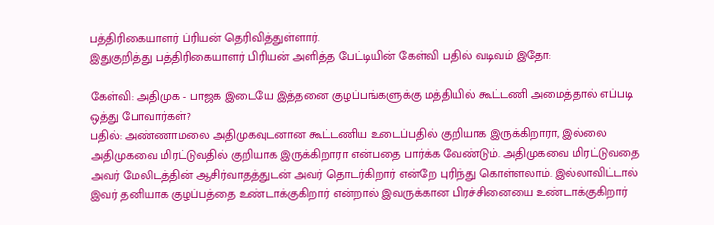பத்திரிகையாளர் ப்ரியன் தெரிவித்துள்ளார்.
இதுகுறித்து பத்திரிகையாளர் பிரியன் அளித்த பேட்டியின் கேள்வி பதில் வடிவம் இதோ:

கேள்வி: அதிமுக - பாஜக இடையே இத்தனை குழப்பங்களுக்கு மத்தியில் கூட்டணி அமைத்தால் எப்படி ஒத்து போவார்கள்?
பதில்: அண்ணாமலை அதிமுகவுடனான கூட்டணிய உடைப்பதில் குறியாக இருக்கிறாரா, இல்லை அதிமுகவை மிரட்டுவதில் குறியாக இருக்கிறாரா என்பதை பார்க்க வேண்டும். அதிமுகவை மிரட்டுவதை அவர் மேலிடத்தின் ஆசிர்வாதத்துடன் அவர் தொடர்கிறார் என்றே புரிந்து கொள்ளலாம். இல்லாவிட்டால் இவர் தனியாக குழப்பத்தை உண்டாக்குகிறார் என்றால் இவருக்கான பிரச்சினையை உண்டாக்குகிறார்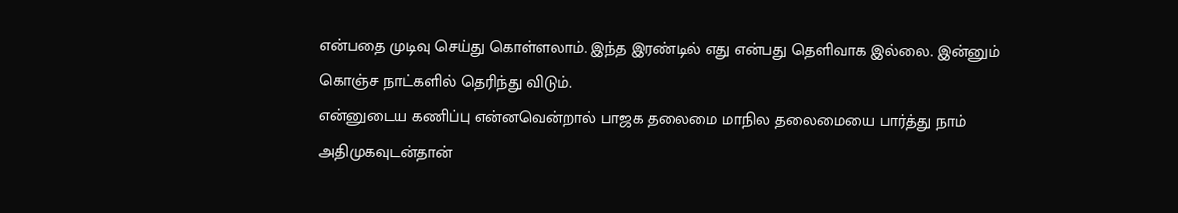என்பதை முடிவு செய்து கொள்ளலாம். இந்த இரண்டில் எது என்பது தெளிவாக இல்லை. இன்னும் கொஞ்ச நாட்களில் தெரிந்து விடும்.
என்னுடைய கணிப்பு என்னவென்றால் பாஜக தலைமை மாநில தலைமையை பார்த்து நாம் அதிமுகவுடன்தான்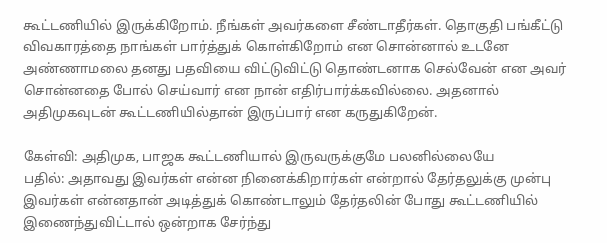கூட்டணியில் இருக்கிறோம். நீங்கள் அவர்களை சீண்டாதீர்கள். தொகுதி பங்கீட்டு விவகாரத்தை நாங்கள் பார்த்துக் கொள்கிறோம் என சொன்னால் உடனே அண்ணாமலை தனது பதவியை விட்டுவிட்டு தொண்டனாக செல்வேன் என அவர் சொன்னதை போல் செய்வார் என நான் எதிர்பார்க்கவில்லை. அதனால் அதிமுகவுடன் கூட்டணியில்தான் இருப்பார் என கருதுகிறேன்.

கேள்வி: அதிமுக, பாஜக கூட்டணியால் இருவருக்குமே பலனில்லையே
பதில்: அதாவது இவர்கள் என்ன நினைக்கிறார்கள் என்றால் தேர்தலுக்கு முன்பு இவர்கள் என்னதான் அடித்துக் கொண்டாலும் தேர்தலின் போது கூட்டணியில் இணைந்துவிட்டால் ஒன்றாக சேர்ந்து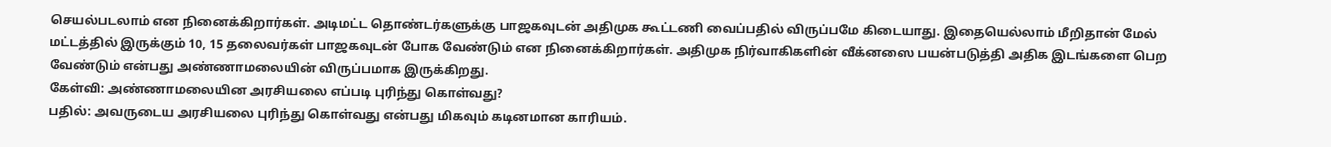செயல்படலாம் என நினைக்கிறார்கள். அடிமட்ட தொண்டர்களுக்கு பாஜகவுடன் அதிமுக கூட்டணி வைப்பதில் விருப்பமே கிடையாது. இதையெல்லாம் மீறிதான் மேல் மட்டத்தில் இருக்கும் 10, 15 தலைவர்கள் பாஜகவுடன் போக வேண்டும் என நினைக்கிறார்கள். அதிமுக நிர்வாகிகளின் வீக்னஸை பயன்படுத்தி அதிக இடங்களை பெற வேண்டும் என்பது அண்ணாமலையின் விருப்பமாக இருக்கிறது.
கேள்வி: அண்ணாமலையின அரசியலை எப்படி புரிந்து கொள்வது?
பதில்: அவருடைய அரசியலை புரிந்து கொள்வது என்பது மிகவும் கடினமான காரியம்.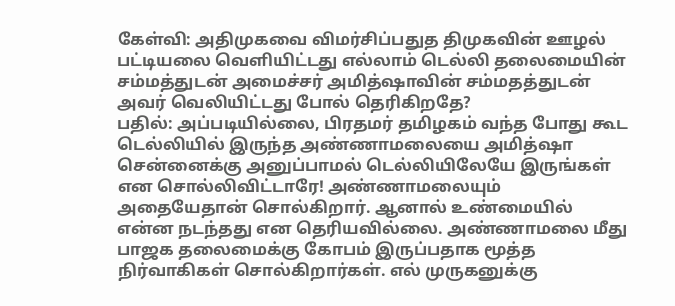கேள்வி: அதிமுகவை விமர்சிப்பதுத திமுகவின் ஊழல் பட்டியலை வெளியிட்டது எல்லாம் டெல்லி தலைமையின் சம்மத்துடன் அமைச்சர் அமித்ஷாவின் சம்மதத்துடன் அவர் வெலியிட்டது போல் தெரிகிறதே?
பதில்: அப்படியில்லை, பிரதமர் தமிழகம் வந்த போது கூட டெல்லியில் இருந்த அண்ணாமலையை அமித்ஷா சென்னைக்கு அனுப்பாமல் டெல்லியிலேயே இருங்கள் என சொல்லிவிட்டாரே! அண்ணாமலையும் அதையேதான் சொல்கிறார். ஆனால் உண்மையில் என்ன நடந்தது என தெரியவில்லை. அண்ணாமலை மீது பாஜக தலைமைக்கு கோபம் இருப்பதாக மூத்த நிர்வாகிகள் சொல்கிறார்கள். எல் முருகனுக்கு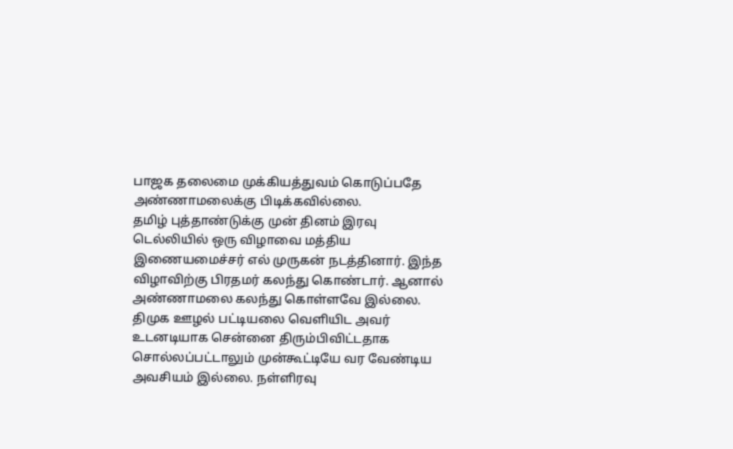பாஜக தலைமை முக்கியத்துவம் கொடுப்பதே அண்ணாமலைக்கு பிடிக்கவில்லை.
தமிழ் புத்தாண்டுக்கு முன் தினம் இரவு டெல்லியில் ஒரு விழாவை மத்திய இணையமைச்சர் எல் முருகன் நடத்தினார். இந்த விழாவிற்கு பிரதமர் கலந்து கொண்டார். ஆனால் அண்ணாமலை கலந்து கொள்ளவே இல்லை. திமுக ஊழல் பட்டியலை வெளியிட அவர் உடனடியாக சென்னை திரும்பிவிட்டதாக சொல்லப்பட்டாலும் முன்கூட்டியே வர வேண்டிய அவசியம் இல்லை. நள்ளிரவு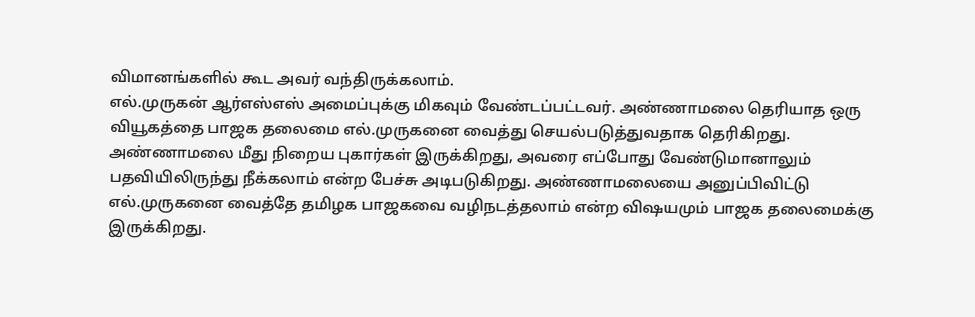விமானங்களில் கூட அவர் வந்திருக்கலாம்.
எல்.முருகன் ஆர்எஸ்எஸ் அமைப்புக்கு மிகவும் வேண்டப்பட்டவர். அண்ணாமலை தெரியாத ஒரு வியூகத்தை பாஜக தலைமை எல்.முருகனை வைத்து செயல்படுத்துவதாக தெரிகிறது. அண்ணாமலை மீது நிறைய புகார்கள் இருக்கிறது, அவரை எப்போது வேண்டுமானாலும் பதவியிலிருந்து நீக்கலாம் என்ற பேச்சு அடிபடுகிறது. அண்ணாமலையை அனுப்பிவிட்டு எல்.முருகனை வைத்தே தமிழக பாஜகவை வழிநடத்தலாம் என்ற விஷயமும் பாஜக தலைமைக்கு இருக்கிறது.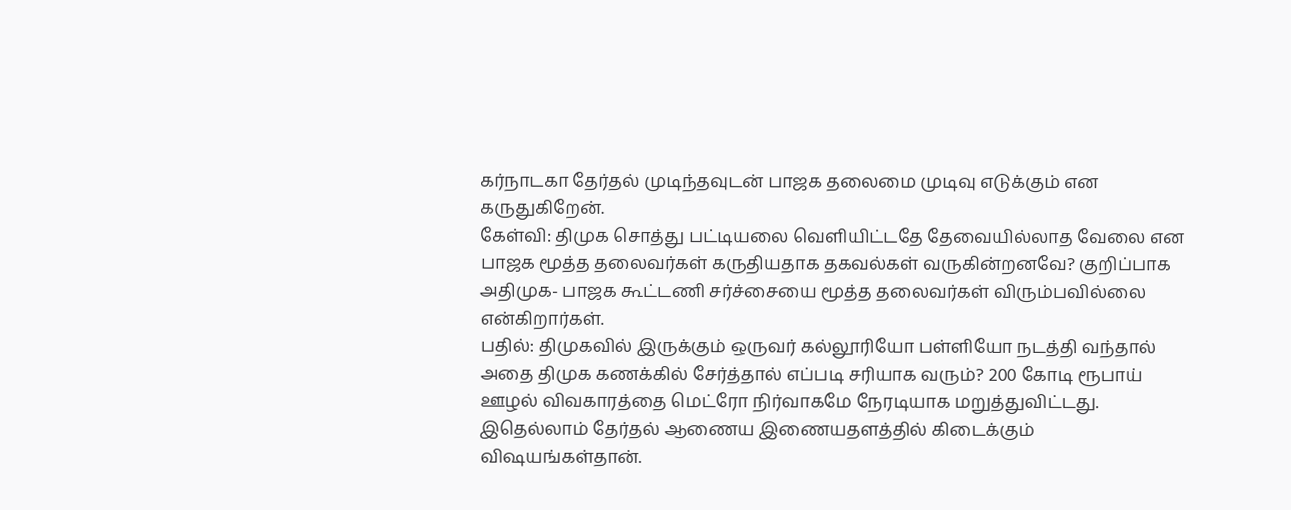கர்நாடகா தேர்தல் முடிந்தவுடன் பாஜக தலைமை முடிவு எடுக்கும் என கருதுகிறேன்.
கேள்வி: திமுக சொத்து பட்டியலை வெளியிட்டதே தேவையில்லாத வேலை என பாஜக மூத்த தலைவர்கள் கருதியதாக தகவல்கள் வருகின்றனவே? குறிப்பாக அதிமுக- பாஜக கூட்டணி சர்ச்சையை மூத்த தலைவர்கள் விரும்பவில்லை என்கிறார்கள்.
பதில்: திமுகவில் இருக்கும் ஒருவர் கல்லூரியோ பள்ளியோ நடத்தி வந்தால் அதை திமுக கணக்கில் சேர்த்தால் எப்படி சரியாக வரும்? 200 கோடி ரூபாய் ஊழல் விவகாரத்தை மெட்ரோ நிர்வாகமே நேரடியாக மறுத்துவிட்டது. இதெல்லாம் தேர்தல் ஆணைய இணையதளத்தில் கிடைக்கும் விஷயங்கள்தான்.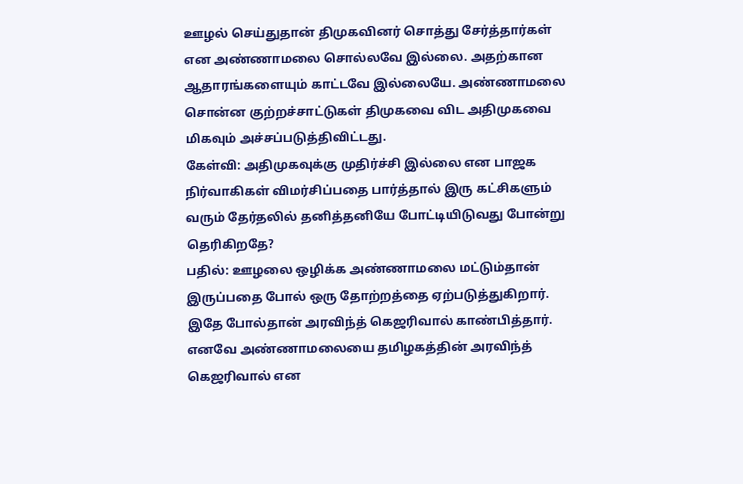ஊழல் செய்துதான் திமுகவினர் சொத்து சேர்த்தார்கள் என அண்ணாமலை சொல்லவே இல்லை. அதற்கான ஆதாரங்களையும் காட்டவே இல்லையே. அண்ணாமலை சொன்ன குற்றச்சாட்டுகள் திமுகவை விட அதிமுகவை மிகவும் அச்சப்படுத்திவிட்டது.
கேள்வி: அதிமுகவுக்கு முதிர்ச்சி இல்லை என பாஜக நிர்வாகிகள் விமர்சிப்பதை பார்த்தால் இரு கட்சிகளும் வரும் தேர்தலில் தனித்தனியே போட்டியிடுவது போன்று தெரிகிறதே?
பதில்: ஊழலை ஒழிக்க அண்ணாமலை மட்டும்தான் இருப்பதை போல் ஒரு தோற்றத்தை ஏற்படுத்துகிறார். இதே போல்தான் அரவிந்த் கெஜரிவால் காண்பித்தார். எனவே அண்ணாமலையை தமிழகத்தின் அரவிந்த் கெஜரிவால் என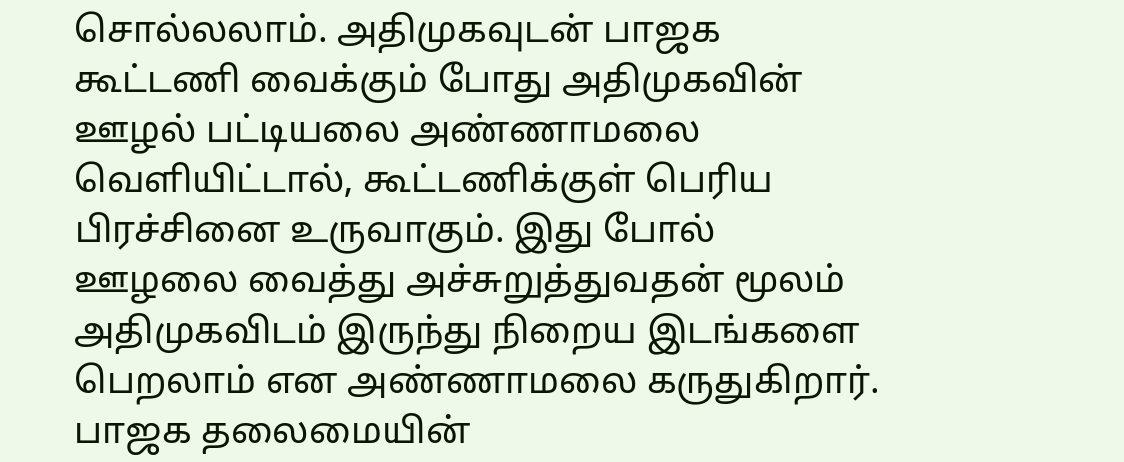சொல்லலாம். அதிமுகவுடன் பாஜக கூட்டணி வைக்கும் போது அதிமுகவின் ஊழல் பட்டியலை அண்ணாமலை வெளியிட்டால், கூட்டணிக்குள் பெரிய பிரச்சினை உருவாகும். இது போல் ஊழலை வைத்து அச்சுறுத்துவதன் மூலம் அதிமுகவிடம் இருந்து நிறைய இடங்களை பெறலாம் என அண்ணாமலை கருதுகிறார். பாஜக தலைமையின்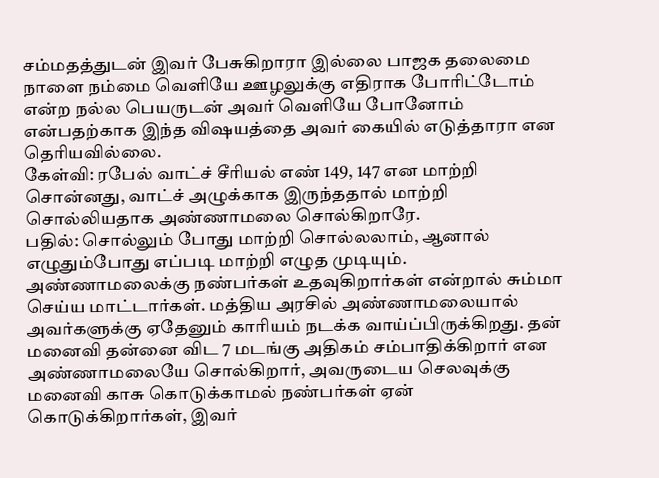சம்மதத்துடன் இவர் பேசுகிறாரா இல்லை பாஜக தலைமை நாளை நம்மை வெளியே ஊழலுக்கு எதிராக போரிட்டோம் என்ற நல்ல பெயருடன் அவர் வெளியே போனோம் என்பதற்காக இந்த விஷயத்தை அவர் கையில் எடுத்தாரா என தெரியவில்லை.
கேள்வி: ரபேல் வாட்ச் சீரியல் எண் 149, 147 என மாற்றி சொன்னது, வாட்ச் அழுக்காக இருந்ததால் மாற்றி சொல்லியதாக அண்ணாமலை சொல்கிறாரே.
பதில்: சொல்லும் போது மாற்றி சொல்லலாம், ஆனால் எழுதும்போது எப்படி மாற்றி எழுத முடியும். அண்ணாமலைக்கு நண்பர்கள் உதவுகிறார்கள் என்றால் சும்மா செய்ய மாட்டார்கள். மத்திய அரசில் அண்ணாமலையால் அவர்களுக்கு ஏதேனும் காரியம் நடக்க வாய்ப்பிருக்கிறது. தன் மனைவி தன்னை விட 7 மடங்கு அதிகம் சம்பாதிக்கிறார் என அண்ணாமலையே சொல்கிறார், அவருடைய செலவுக்கு மனைவி காசு கொடுக்காமல் நண்பர்கள் ஏன் கொடுக்கிறார்கள், இவர்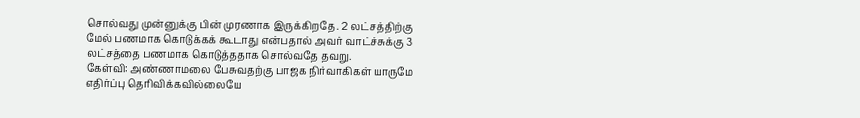சொல்வது முன்னுக்கு பின் முரணாக இருக்கிறதே. 2 லட்சத்திற்கு மேல் பணமாக கொடுக்கக் கூடாது என்பதால் அவர் வாட்ச்சுக்கு 3 லட்சத்தை பணமாக கொடுத்ததாக சொல்வதே தவறு.
கேள்வி: அண்ணாமலை பேசுவதற்கு பாஜக நிர்வாகிகள் யாருமே எதிர்ப்பு தெரிவிக்கவில்லையே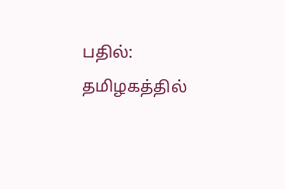பதில்: தமிழகத்தில்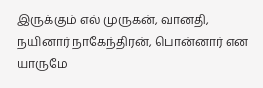இருக்கும் எல் முருகன், வானதி, நயினார் நாகேந்திரன், பொன்னார் என யாருமே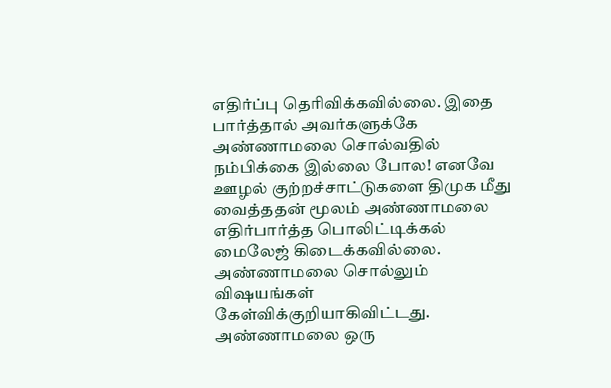எதிர்ப்பு தெரிவிக்கவில்லை. இதை பார்த்தால் அவர்களுக்கே அண்ணாமலை சொல்வதில் நம்பிக்கை இல்லை போல! எனவே ஊழல் குற்றச்சாட்டுகளை திமுக மீது வைத்ததன் மூலம் அண்ணாமலை எதிர்பார்த்த பொலிட்டிக்கல் மைலேஜ் கிடைக்கவில்லை. அண்ணாமலை சொல்லும் விஷயங்கள் கேள்விக்குறியாகிவிட்டது. அண்ணாமலை ஒரு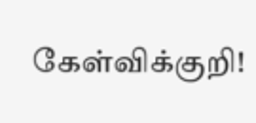கேள்விக்குறி!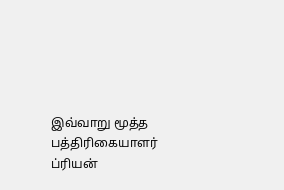இவ்வாறு மூத்த பத்திரிகையாளர் ப்ரியன்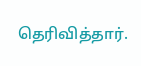தெரிவித்தார்.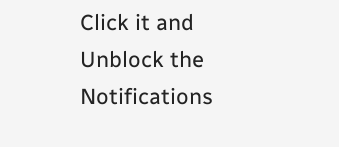Click it and Unblock the Notifications